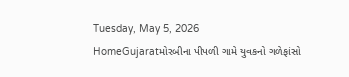Tuesday, May 5, 2026
HomeGujaratમોરબીના પીપળી ગામે યુવકનો ગળેફાંસો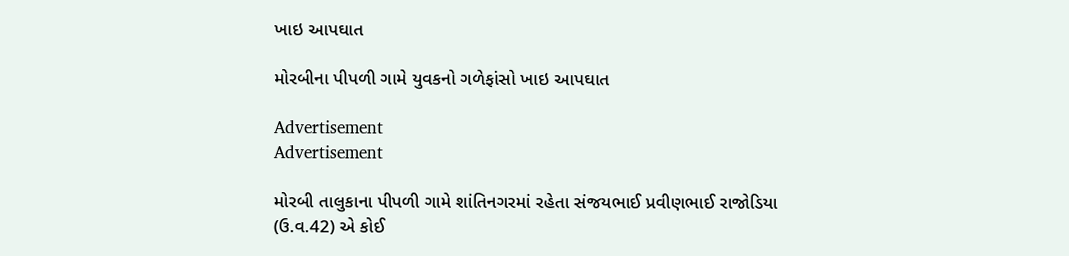ખાઇ આપઘાત

મોરબીના પીપળી ગામે યુવકનો ગળેફાંસો ખાઇ આપઘાત

Advertisement
Advertisement

મોરબી તાલુકાના પીપળી ગામે શાંતિનગરમાં રહેતા સંજયભાઈ પ્રવીણભાઈ રાજોડિયા (ઉ.વ.42) એ કોઈ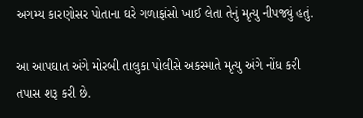અગમ્ય કારણોસર પોતાના ઘરે ગળાફાંસો ખાઈ લેતા તેનું મૃત્યુ નીપજ્યું હતું.

આ આપઘાત અંગે મોરબી તાલુકા પોલીસે અકસ્માતે મૃત્યુ અંગે નોંધ ક૨ી તપાસ શરૂ કરી છે.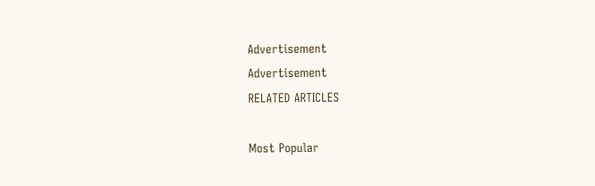Advertisement
Advertisement
RELATED ARTICLES

Most Popular